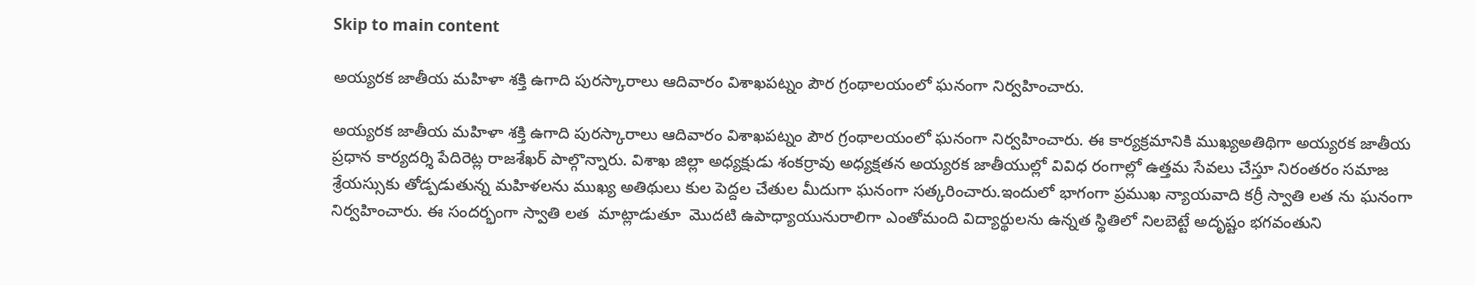Skip to main content

అయ్యరక జాతీయ మహిళా శక్తి ఉగాది పురస్కారాలు ఆదివారం విశాఖపట్నం పౌర గ్రంథాలయంలో ఘనంగా నిర్వహించారు.

అయ్యరక జాతీయ మహిళా శక్తి ఉగాది పురస్కారాలు ఆదివారం విశాఖపట్నం పౌర గ్రంథాలయంలో ఘనంగా నిర్వహించారు. ఈ కార్యక్రమానికి ముఖ్యఅతిథిగా అయ్యరక జాతీయ ప్రధాన కార్యదర్శి పేదిరెట్ల రాజశేఖర్ పాల్గొన్నారు. విశాఖ జిల్లా అధ్యక్షుడు శంకర్రావు అధ్యక్షతన అయ్యరక జాతీయుల్లో వివిధ రంగాల్లో ఉత్తమ సేవలు చేస్తూ నిరంతరం సమాజ శ్రేయస్సుకు తోడ్పడుతున్న మహిళలను ముఖ్య అతిథులు కుల పెద్దల చేతుల మీదుగా ఘనంగా సత్కరించారు.ఇందులో భాగంగా ప్రముఖ న్యాయవాది కర్రీ స్వాతి లత ను ఘనంగా నిర్వహించారు. ఈ సందర్భంగా స్వాతి లత  మాట్లాడుతూ  మొదటి ఉపాధ్యాయునురాలిగా ఎంతోమంది విద్యార్థులను ఉన్నత స్థితిలో నిలబెట్టే అదృష్టం భగవంతుని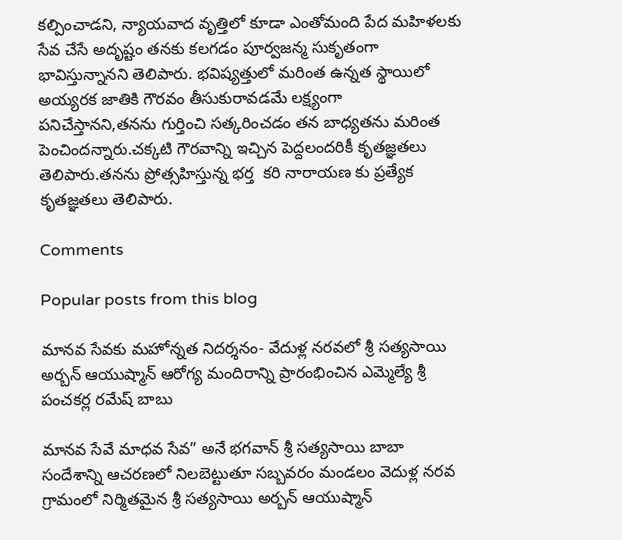కల్పించాడని, న్యాయవాద వృత్తిలో కూడా ఎంతోమంది పేద మహిళలకు సేవ చేసే అదృష్టం తనకు కలగడం పూర్వజన్మ సుకృతంగా భావిస్తున్నానని తెలిపారు. భవిష్యత్తులో మరింత ఉన్నత స్థాయిలో అయ్యరక జాతికి గౌరవం తీసుకురావడమే లక్ష్యంగా పనిచేస్తానని,తనను గుర్తించి సత్కరించడం తన బాధ్యతను మరింత పెంచిందన్నారు.చక్కటి గౌరవాన్ని ఇచ్చిన పెద్దలందరికీ కృతజ్ఞతలు తెలిపారు.తనను ప్రోత్సహిస్తున్న భర్త  కరి నారాయణ కు ప్రత్యేక కృతజ్ఞతలు తెలిపారు.

Comments

Popular posts from this blog

మానవ సేవకు మహోన్నత నిదర్శనం- వేదుళ్ల నరవలో శ్రీ సత్యసాయి అర్బన్ ఆయుష్మాన్ ఆరోగ్య మందిరాన్ని ప్రారంభించిన ఎమ్మెల్యే శ్రీ పంచకర్ల రమేష్ బాబు

మానవ సేవే మాధవ సేవ” అనే భగవాన్ శ్రీ సత్యసాయి బాబా సందేశాన్ని ఆచరణలో నిలబెట్టుతూ సబ్బవరం మండలం వెదుళ్ల నరవ గ్రామంలో నిర్మితమైన శ్రీ సత్యసాయి అర్బన్ ఆయుష్మాన్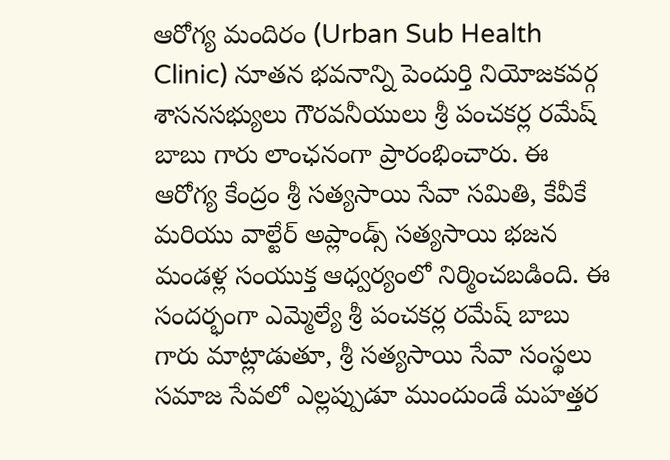ఆరోగ్య మందిరం (Urban Sub Health Clinic) నూతన భవనాన్ని పెందుర్తి నియోజకవర్గ శాసనసభ్యులు గౌరవనీయులు శ్రీ పంచకర్ల రమేష్ బాబు గారు లాంఛనంగా ప్రారంభించారు. ఈ ఆరోగ్య కేంద్రం శ్రీ సత్యసాయి సేవా సమితి, కేవీకే మరియు వాల్టేర్ అప్లాండ్స్ సత్యసాయి భజన మండళ్ల సంయుక్త ఆధ్వర్యంలో నిర్మించబడింది. ఈ సందర్భంగా ఎమ్మెల్యే శ్రీ పంచకర్ల రమేష్ బాబు గారు మాట్లాడుతూ, శ్రీ సత్యసాయి సేవా సంస్థలు సమాజ సేవలో ఎల్లప్పుడూ ముందుండే మహత్తర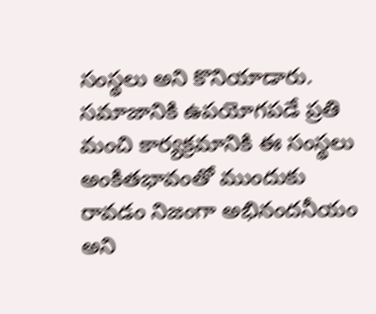సంస్థలు అని కొనియాడారు. సమాజానికి ఉపయోగపడే ప్రతి మంచి కార్యక్రమానికి ఈ సంస్థలు అంకితభావంతో ముందుకు రావడం నిజంగా అభినందనీయం అని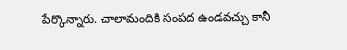పేర్కొన్నారు. చాలామందికి సంపద ఉండవచ్చు కానీ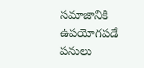సమాజానికి ఉపయోగపడే పనులు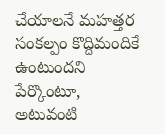చేయాలనే మహత్తర సంకల్పం కొద్దిమందికే ఉంటుందని పేర్కొంటూ, అటువంటి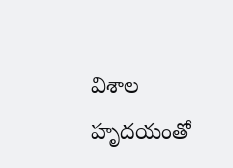విశాల హృదయంతో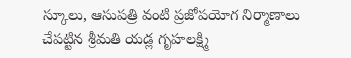స్కూలు, ఆసుపత్రి వంటి ప్రజోపయోగ నిర్మాణాలు చేపట్టిన శ్రీమతి యడ్ల గృహలక్ష్మి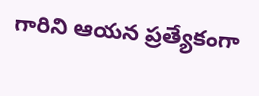గారిని ఆయన ప్రత్యేకంగా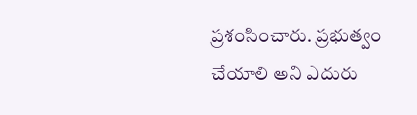ప్రశంసించారు. ప్రభుత్వం చేయాలి అని ఎదురు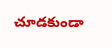చూడకుండా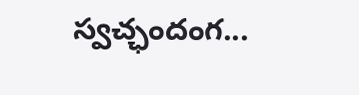స్వచ్ఛందంగ...